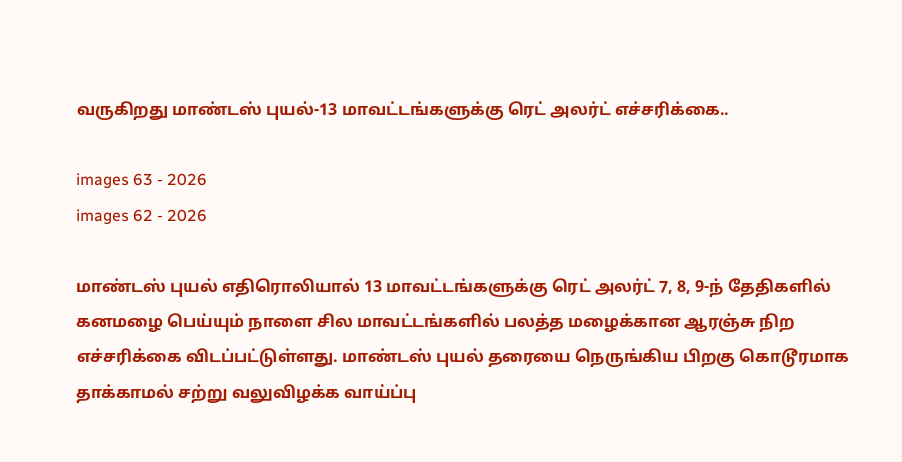வருகிறது மாண்டஸ் புயல்-13 மாவட்டங்களுக்கு ரெட் அலர்ட் எச்சரிக்கை..

images 63 - 2026
images 62 - 2026

மாண்டஸ் புயல் எதிரொலியால் 13 மாவட்டங்களுக்கு ரெட் அலர்ட் 7, 8, 9-ந் தேதிகளில் கனமழை பெய்யும் நாளை சில மாவட்டங்களில் பலத்த மழைக்கான ஆரஞ்சு நிற எச்சரிக்கை விடப்பட்டுள்ளது. மாண்டஸ் புயல் தரையை நெருங்கிய பிறகு கொடூரமாக தாக்காமல் சற்று வலுவிழக்க வாய்ப்பு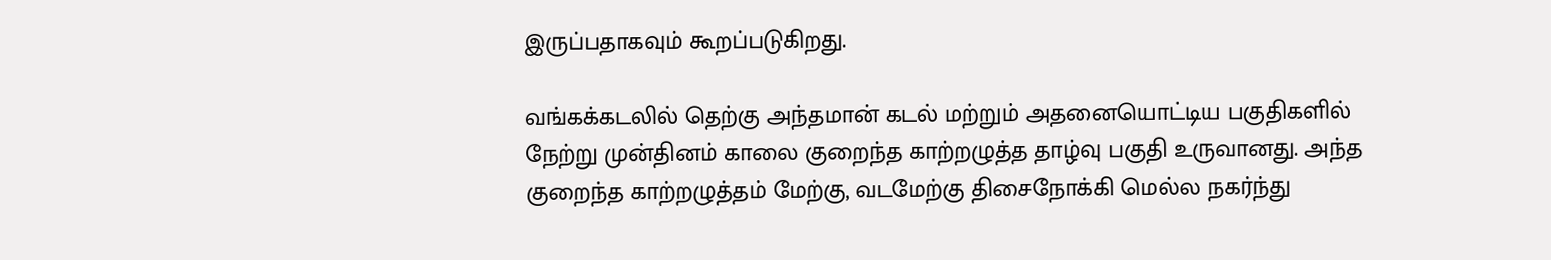இருப்பதாகவும் கூறப்படுகிறது.

வங்கக்கடலில் தெற்கு அந்தமான் கடல் மற்றும் அதனையொட்டிய பகுதிகளில் நேற்று முன்தினம் காலை குறைந்த காற்றழுத்த தாழ்வு பகுதி உருவானது. அந்த குறைந்த காற்றழுத்தம் மேற்கு, வடமேற்கு திசைநோக்கி மெல்ல நகர்ந்து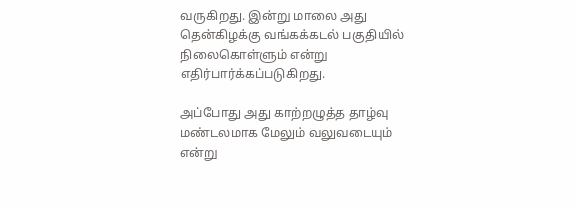வருகிறது. இன்று மாலை அது தென்கிழக்கு வங்கக்கடல் பகுதியில் நிலைகொள்ளும் என்று எதிர்பார்க்கப்படுகிறது.

அப்போது அது காற்றழுத்த தாழ்வு மண்டலமாக மேலும் வலுவடையும் என்று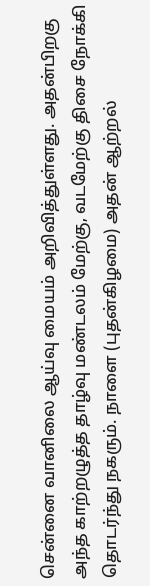சென்னை வானிலை ஆய்வு மையம் அறிவித்துள்ளது. அதன்பிறகு அந்த காற்றழுத்த தாழ்வு மண்டலம் மேற்கு, வடமேற்கு திசை நோக்கி தொடர்ந்து நகரும். நாளை (புதன்கிழமை) அதன் ஆற்றல்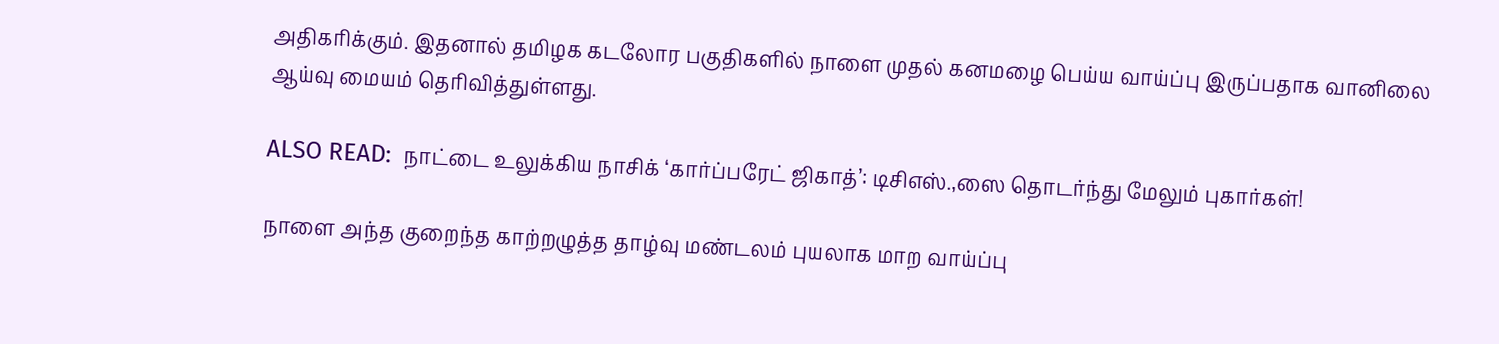அதிகரிக்கும். இதனால் தமிழக கடலோர பகுதிகளில் நாளை முதல் கனமழை பெய்ய வாய்ப்பு இருப்பதாக வானிலை ஆய்வு மையம் தெரிவித்துள்ளது.

ALSO READ:  நாட்டை உலுக்கிய நாசிக் ‘கார்ப்பரேட் ஜிகாத்’: டிசிஎஸ்.,ஸை தொடர்ந்து மேலும் புகார்கள்!

நாளை அந்த குறைந்த காற்றழுத்த தாழ்வு மண்டலம் புயலாக மாற வாய்ப்பு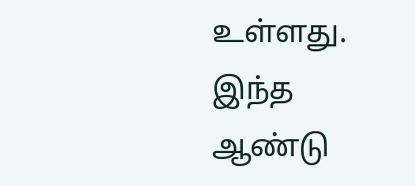உள்ளது. இந்த ஆண்டு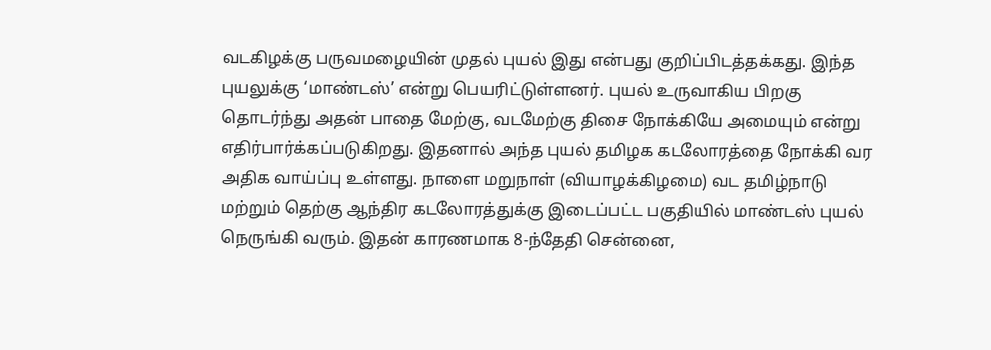வடகிழக்கு பருவமழையின் முதல் புயல் இது என்பது குறிப்பிடத்தக்கது. இந்த புயலுக்கு ‘மாண்டஸ்’ என்று பெயரிட்டுள்ளனர். புயல் உருவாகிய பிறகு தொடர்ந்து அதன் பாதை மேற்கு, வடமேற்கு திசை நோக்கியே அமையும் என்று எதிர்பார்க்கப்படுகிறது. இதனால் அந்த புயல் தமிழக கடலோரத்தை நோக்கி வர அதிக வாய்ப்பு உள்ளது. நாளை மறுநாள் (வியாழக்கிழமை) வட தமிழ்நாடு மற்றும் தெற்கு ஆந்திர கடலோரத்துக்கு இடைப்பட்ட பகுதியில் மாண்டஸ் புயல் நெருங்கி வரும். இதன் காரணமாக 8-ந்தேதி சென்னை,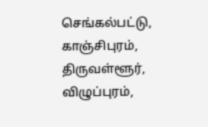செங்கல்பட்டு, காஞ்சிபுரம், திருவள்ளூர், விழுப்புரம்,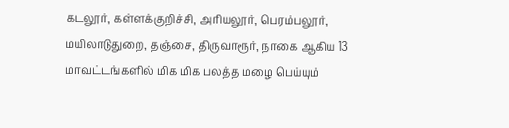கடலூர், கள்ளக்குறிச்சி, அரியலூர், பெரம்பலூர், மயிலாடுதுறை, தஞ்சை, திருவாரூர், நாகை ஆகிய 13 மாவட்டங்களில் மிக மிக பலத்த மழை பெய்யும்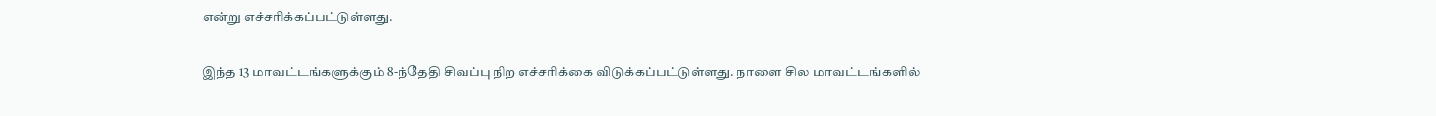என்று எச்சரிக்கப்பட்டுள்ளது.

இந்த 13 மாவட்டங்களுக்கும் 8-ந்தேதி சிவப்பு நிற எச்சரிக்கை விடுக்கப்பட்டுள்ளது. நாளை சில மாவட்டங்களில்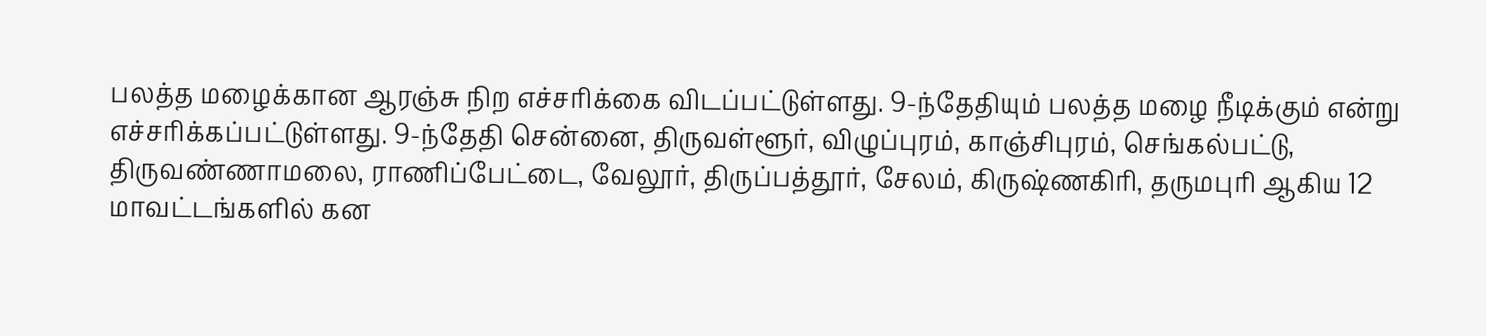பலத்த மழைக்கான ஆரஞ்சு நிற எச்சரிக்கை விடப்பட்டுள்ளது. 9-ந்தேதியும் பலத்த மழை நீடிக்கும் என்று எச்சரிக்கப்பட்டுள்ளது. 9-ந்தேதி சென்னை, திருவள்ளூர், விழுப்புரம், காஞ்சிபுரம், செங்கல்பட்டு, திருவண்ணாமலை, ராணிப்பேட்டை, வேலூர், திருப்பத்தூர், சேலம், கிருஷ்ணகிரி, தருமபுரி ஆகிய 12 மாவட்டங்களில் கன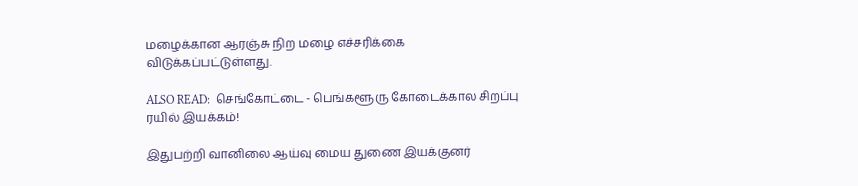மழைக்கான ஆரஞ்சு நிற மழை எச்சரிக்கை விடுக்கப்பட்டுள்ளது.

ALSO READ:  செங்கோட்டை - பெங்களூரு கோடைக்கால சிறப்பு ரயில் இயக்கம்!

இதுபற்றி வானிலை ஆய்வு மைய துணை இயக்குனர்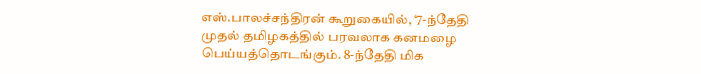எஸ்.பாலச்சந்திரன் கூறுகையில், ‘7-ந்தேதி முதல் தமிழகத்தில் பரவலாக கனமழை பெய்யத்தொடங்கும். 8-ந்தேதி மிக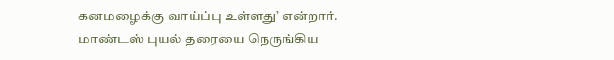கனமழைக்கு வாய்ப்பு உள்ளது’ என்றார். மாண்டஸ் புயல் தரையை நெருங்கிய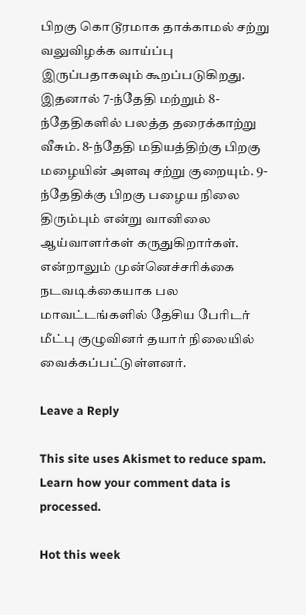பிறகு கொடூரமாக தாக்காமல் சற்று வலுவிழக்க வாய்ப்பு இருப்பதாகவும் கூறப்படுகிறது. இதனால் 7-ந்தேதி மற்றும் 8-ந்தேதிகளில் பலத்த தரைக்காற்று வீசும். 8-ந்தேதி மதியத்திற்கு பிறகு மழையின் அளவு சற்று குறையும். 9-ந்தேதிக்கு பிறகு பழைய நிலை திரும்பும் என்று வானிலை ஆய்வாளர்கள் கருதுகிறார்கள். என்றாலும் முன்னெச்சரிக்கை நடவடிக்கையாக பல மாவட்டங்களில் தேசிய பேரிடர் மீட்பு குழுவினர் தயார் நிலையில் வைக்கப்பட்டுள்ளனர்.

Leave a Reply

This site uses Akismet to reduce spam. Learn how your comment data is processed.

Hot this week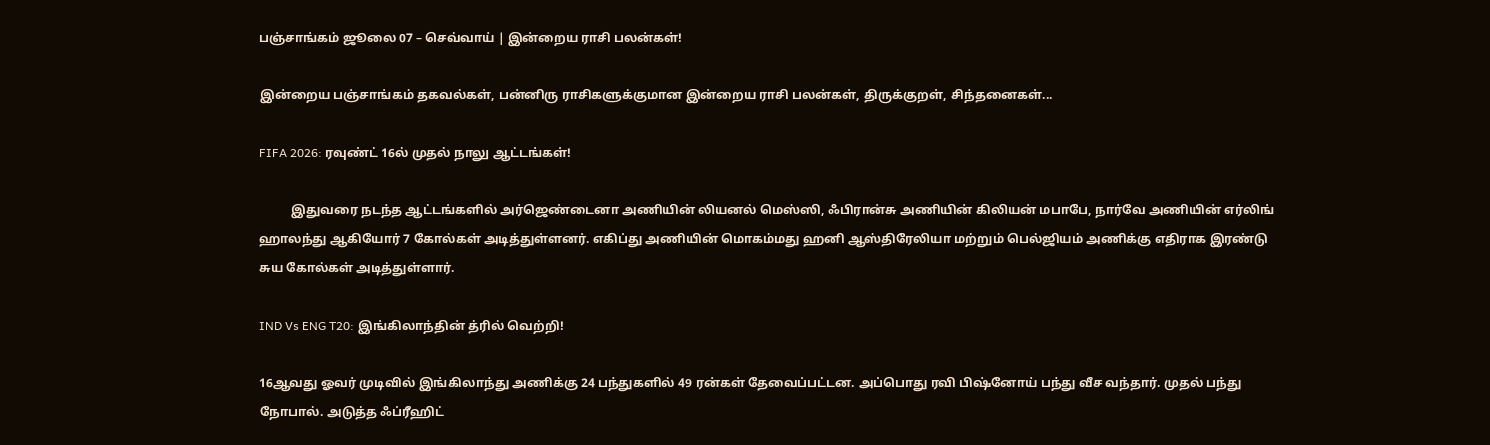பஞ்சாங்கம் ஜூலை 07 – செவ்வாய் | இன்றைய ராசி பலன்கள்!

இன்றைய பஞ்சாங்கம் தகவல்கள், பன்னிரு ராசிகளுக்குமான இன்றைய ராசி பலன்கள், திருக்குறள், சிந்தனைகள்...

FIFA 2026: ரவுண்ட் 16ல் முதல் நாலு ஆட்டங்கள்!

          இதுவரை நடந்த ஆட்டங்களில் அர்ஜெண்டைனா அணியின் லியனல் மெஸ்ஸி, ஃபிரான்சு அணியின் கிலியன் மபாபே, நார்வே அணியின் எர்லிங் ஹாலந்து ஆகியோர் 7 கோல்கள் அடித்துள்ளனர். எகிப்து அணியின் மொகம்மது ஹனி ஆஸ்திரேலியா மற்றும் பெல்ஜியம் அணிக்கு எதிராக இரண்டு சுய கோல்கள் அடித்துள்ளார்.

IND Vs ENG T20: இங்கிலாந்தின் த்ரில் வெற்றி!

16ஆவது ஓவர் முடிவில் இங்கிலாந்து அணிக்கு 24 பந்துகளில் 49 ரன்கள் தேவைப்பட்டன. அப்பொது ரவி பிஷ்னோய் பந்து வீச வந்தார். முதல் பந்து நோபால். அடுத்த ஃப்ரீஹிட்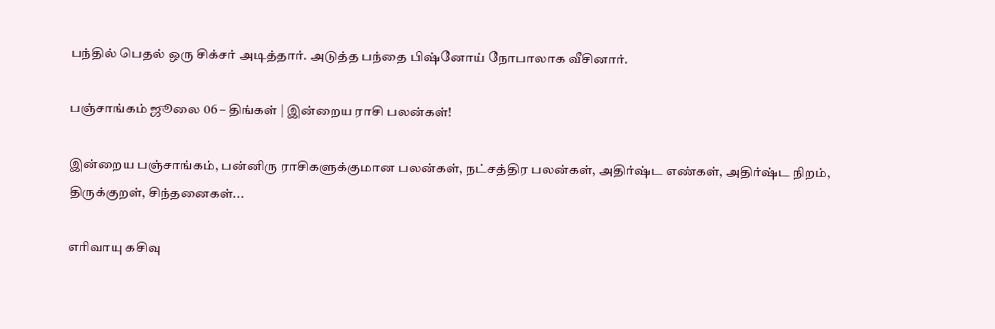பந்தில் பெதல் ஒரு சிக்சர் அடித்தார். அடுத்த பந்தை பிஷ்னோய் நோபாலாக வீசினார்.

பஞ்சாங்கம் ஜூலை 06 – திங்கள் | இன்றைய ராசி பலன்கள்!

இன்றைய பஞ்சாங்கம், பன்னிரு ராசிகளுக்குமான பலன்கள், நட்சத்திர பலன்கள், அதிர்ஷ்ட எண்கள், அதிர்ஷ்ட நிறம், திருக்குறள், சிந்தனைகள்...

எரிவாயு கசிவு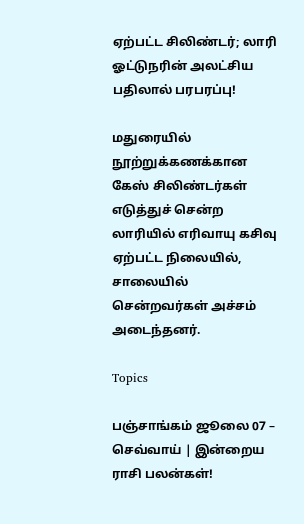ஏற்பட்ட சிலிண்டர்; லாரி ஓட்டுநரின் அலட்சிய பதிலால் பரபரப்பு!

மதுரையில் நூற்றுக்கணக்கான கேஸ் சிலிண்டர்கள் எடுத்துச் சென்ற லாரியில் எரிவாயு கசிவு ஏற்பட்ட நிலையில், சாலையில் சென்றவர்கள் அச்சம் அடைந்தனர்.

Topics

பஞ்சாங்கம் ஜூலை 07 – செவ்வாய் | இன்றைய ராசி பலன்கள்!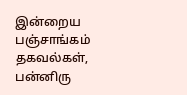இன்றைய பஞ்சாங்கம் தகவல்கள், பன்னிரு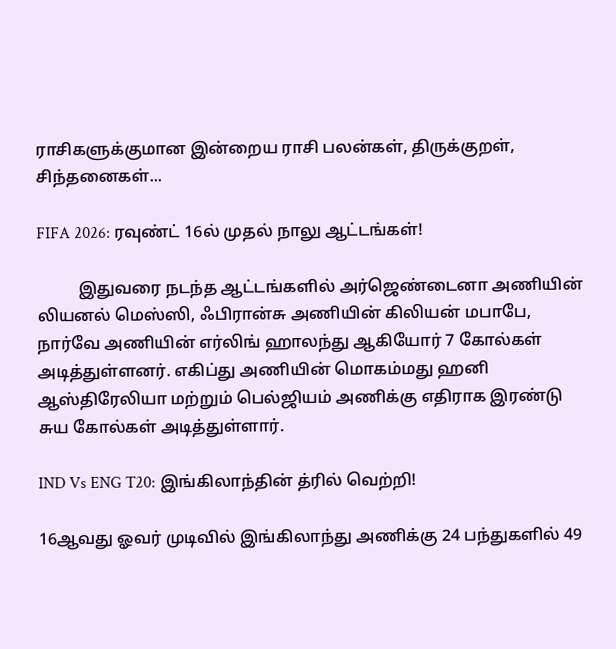ராசிகளுக்குமான இன்றைய ராசி பலன்கள், திருக்குறள், சிந்தனைகள்...

FIFA 2026: ரவுண்ட் 16ல் முதல் நாலு ஆட்டங்கள்!

          இதுவரை நடந்த ஆட்டங்களில் அர்ஜெண்டைனா அணியின் லியனல் மெஸ்ஸி, ஃபிரான்சு அணியின் கிலியன் மபாபே, நார்வே அணியின் எர்லிங் ஹாலந்து ஆகியோர் 7 கோல்கள் அடித்துள்ளனர். எகிப்து அணியின் மொகம்மது ஹனி ஆஸ்திரேலியா மற்றும் பெல்ஜியம் அணிக்கு எதிராக இரண்டு சுய கோல்கள் அடித்துள்ளார்.

IND Vs ENG T20: இங்கிலாந்தின் த்ரில் வெற்றி!

16ஆவது ஓவர் முடிவில் இங்கிலாந்து அணிக்கு 24 பந்துகளில் 49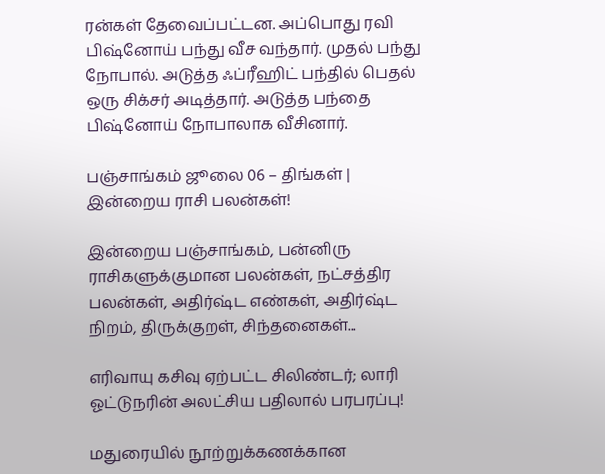ரன்கள் தேவைப்பட்டன. அப்பொது ரவி பிஷ்னோய் பந்து வீச வந்தார். முதல் பந்து நோபால். அடுத்த ஃப்ரீஹிட் பந்தில் பெதல் ஒரு சிக்சர் அடித்தார். அடுத்த பந்தை பிஷ்னோய் நோபாலாக வீசினார்.

பஞ்சாங்கம் ஜூலை 06 – திங்கள் | இன்றைய ராசி பலன்கள்!

இன்றைய பஞ்சாங்கம், பன்னிரு ராசிகளுக்குமான பலன்கள், நட்சத்திர பலன்கள், அதிர்ஷ்ட எண்கள், அதிர்ஷ்ட நிறம், திருக்குறள், சிந்தனைகள்...

எரிவாயு கசிவு ஏற்பட்ட சிலிண்டர்; லாரி ஓட்டுநரின் அலட்சிய பதிலால் பரபரப்பு!

மதுரையில் நூற்றுக்கணக்கான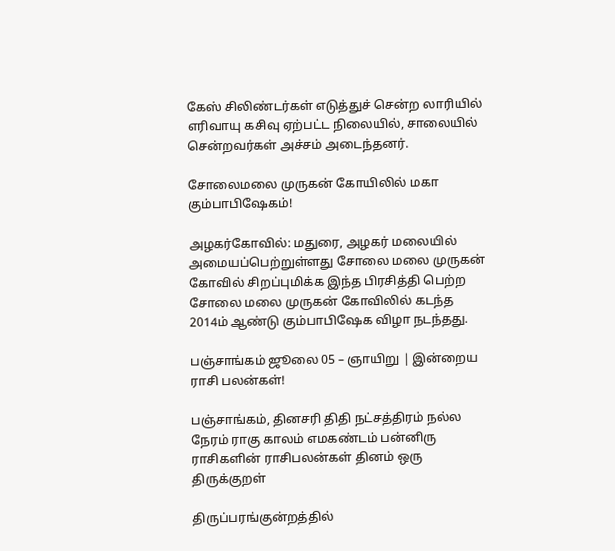கேஸ் சிலிண்டர்கள் எடுத்துச் சென்ற லாரியில் எரிவாயு கசிவு ஏற்பட்ட நிலையில், சாலையில் சென்றவர்கள் அச்சம் அடைந்தனர்.

சோலைமலை முருகன் கோயிலில் மகா கும்பாபிஷேகம்!

அழகர்கோவில்: மதுரை, அழகர் மலையில் அமையப்பெற்றுள்ளது சோலை மலை முருகன் கோவில் சிறப்புமிக்க இந்த பிரசித்தி பெற்ற சோலை மலை முருகன் கோவிலில் கடந்த 2014ம் ஆண்டு கும்பாபிஷேக விழா நடந்தது.

பஞ்சாங்கம் ஜூலை 05 – ஞாயிறு | இன்றைய ராசி பலன்கள்!

பஞ்சாங்கம், தினசரி திதி நட்சத்திரம் நல்ல நேரம் ராகு காலம் எமகண்டம் பன்னிரு ராசிகளின் ராசிபலன்கள் தினம் ஒரு திருக்குறள்

திருப்பரங்குன்றத்தில்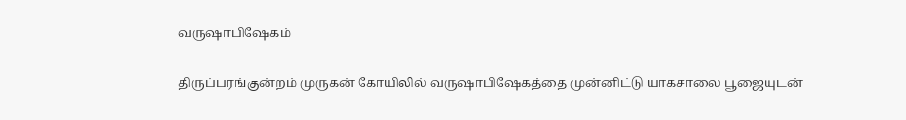வருஷாபிஷேகம்

திருப்பரங்குன்றம் முருகன் கோயிலில் வருஷாபிஷேகத்தை முன்னிட்டு யாகசாலை பூஜையுடன்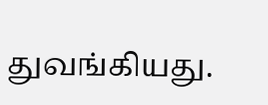துவங்கியது.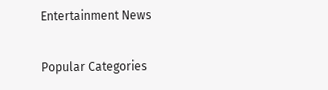Entertainment News

Popular Categories